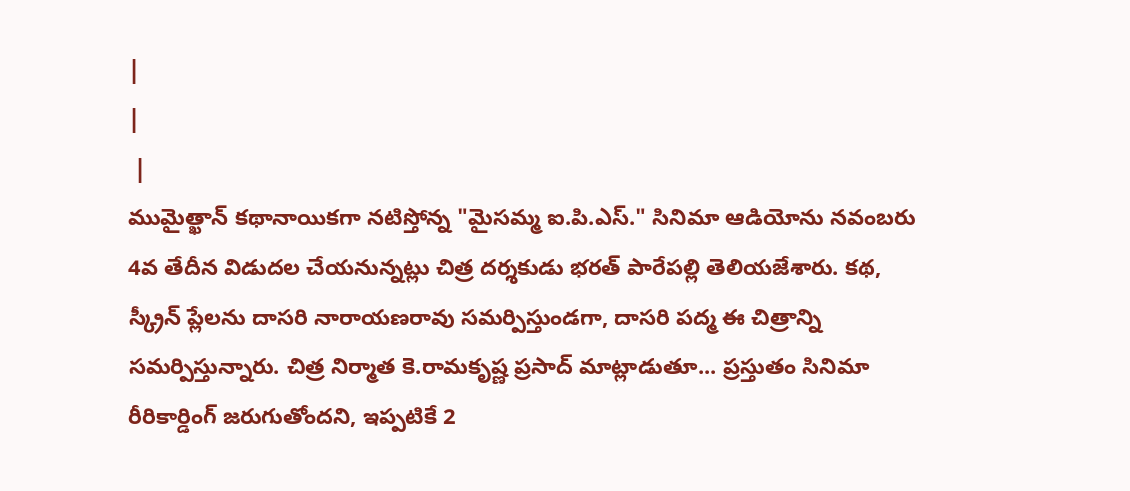|
|
 |
ముమైత్ఖాన్ కథానాయికగా నటిస్తోన్న "మైసమ్మ ఐ.పి.ఎస్." సినిమా ఆడియోను నవంబరు 4వ తేదీన విడుదల చేయనున్నట్లు చిత్ర దర్శకుడు భరత్ పారేపల్లి తెలియజేశారు. కథ, స్క్రీన్ ప్లేలను దాసరి నారాయణరావు సమర్పిస్తుండగా, దాసరి పద్మ ఈ చిత్రాన్ని సమర్పిస్తున్నారు. చిత్ర నిర్మాత కె.రామకృష్ణ ప్రసాద్ మాట్లాడుతూ... ప్రస్తుతం సినిమా రీరికార్డింగ్ జరుగుతోందని, ఇప్పటికే 2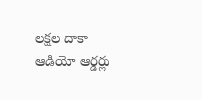లక్షల దాకా ఆడియో ఆర్డర్లు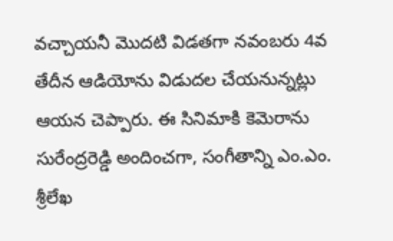వచ్చాయనీ మొదటి విడతగా నవంబరు 4వ తేదీన ఆడియోను విడుదల చేయనున్నట్లు ఆయన చెప్పారు. ఈ సినిమాకి కెమెరాను సురేంద్రరెడ్డి అందించగా, సంగీతాన్ని ఎం.ఎం. శ్రీలేఖ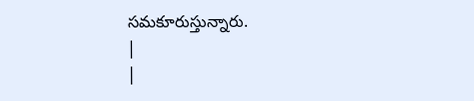సమకూరుస్తున్నారు.
|
|